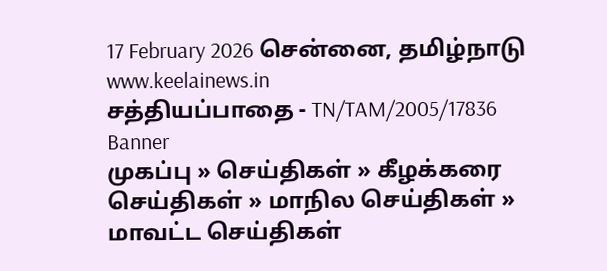17 February 2026 சென்னை, தமிழ்நாடு
www.keelainews.in
சத்தியப்பாதை - TN/TAM/2005/17836
Banner
முகப்பு » செய்திகள் » கீழக்கரை செய்திகள் » மாநில செய்திகள் » மாவட்ட செய்திகள்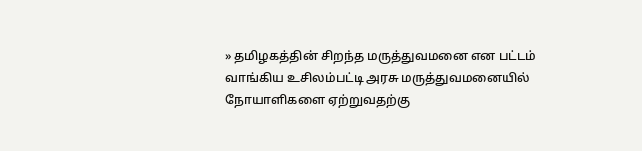» தமிழகத்தின் சிறந்த மருத்துவமனை என பட்டம் வாங்கிய உசிலம்பட்டி அரசு மருத்துவமனையில் நோயாளிகளை ஏற்றுவதற்கு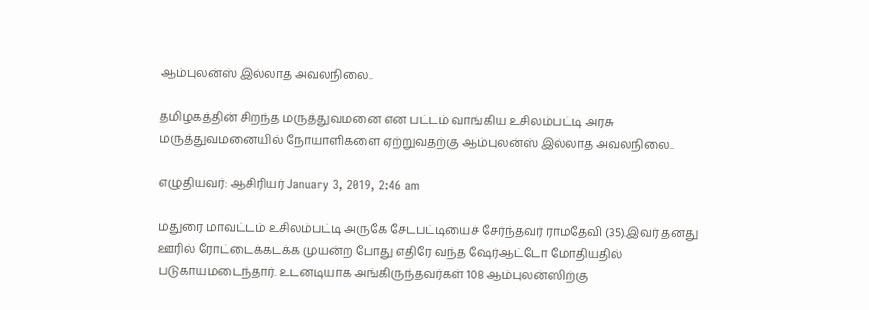ஆம்புலன்ஸ் இல்லாத அவலநிலை..

தமிழகத்தின் சிறந்த மருத்துவமனை என பட்டம் வாங்கிய உசிலம்பட்டி அரசு மருத்துவமனையில் நோயாளிகளை ஏற்றுவதற்கு ஆம்புலன்ஸ் இல்லாத அவலநிலை..

எழுதியவர்: ஆசிரியர் January 3, 2019, 2:46 am

மதுரை மாவட்டம் உசிலம்பட்டி அருகே சேடபட்டியைச் சேர்ந்தவர் ராமதேவி (35).இவர் தனது ஊரில் ரோட்டைக்கடக்க முயன்ற போது எதிரே வந்த ஷேர்ஆட்டோ மோதியதில் படுகாயமடைந்தார். உடனடியாக அங்கிருந்தவர்கள் 108 ஆம்புலன்ஸிற்கு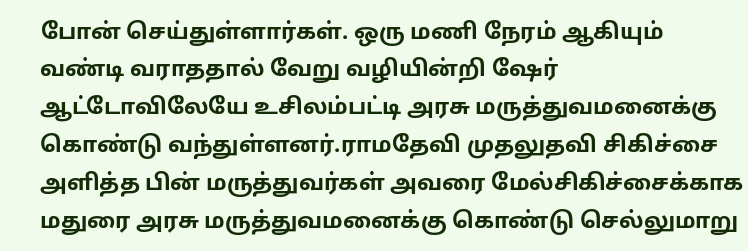போன் செய்துள்ளார்கள். ஒரு மணி நேரம் ஆகியும் வண்டி வராததால் வேறு வழியின்றி ஷேர் ஆட்டோவிலேயே உசிலம்பட்டி அரசு மருத்துவமனைக்கு கொண்டு வந்துள்ளனர்.ராமதேவி முதலுதவி சிகிச்சை அளித்த பின் மருத்துவர்கள் அவரை மேல்சிகிச்சைக்காக மதுரை அரசு மருத்துவமனைக்கு கொண்டு செல்லுமாறு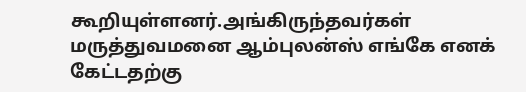கூறியுள்ளனர்.அங்கிருந்தவர்கள் மருத்துவமனை ஆம்புலன்ஸ் எங்கே எனக் கேட்டதற்கு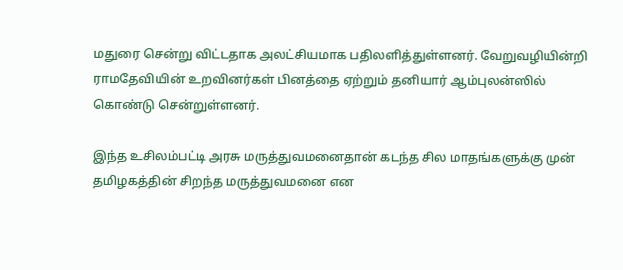மதுரை சென்று விட்டதாக அலட்சியமாக பதிலளித்துள்ளனர். வேறுவழியின்றி ராமதேவியின் உறவினர்கள் பினத்தை ஏற்றும் தனியார் ஆம்புலன்ஸில் கொண்டு சென்றுள்ளனர்.

இந்த உசிலம்பட்டி அரசு மருத்துவமனைதான் கடந்த சில மாதங்களுக்கு முன் தமிழகத்தின் சிறந்த மருத்துவமனை என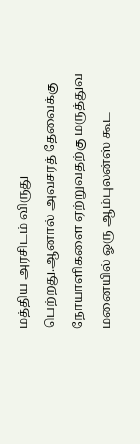மத்திய அரசிடம் விருது பெற்றது.ஆனால் அவசரத் தேவைக்கு நோயாளிகளை ஏற்றுவதற்கு மருத்துவ மனையில் ஓரு ஆம்புலன்ஸ் கூட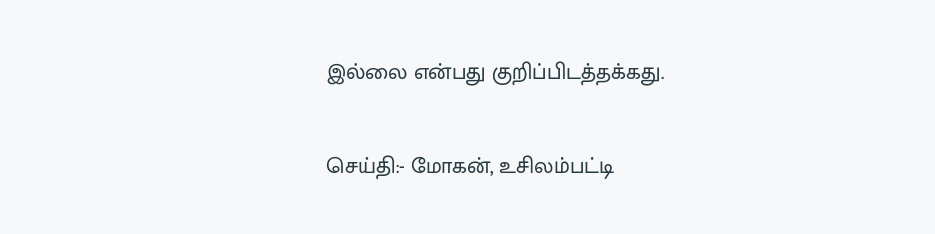இல்லை என்பது குறிப்பிடத்தக்கது.

செய்தி:- மோகன், உசிலம்பட்டி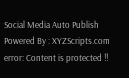Social Media Auto Publish Powered By : XYZScripts.com
error: Content is protected !!